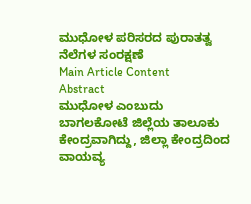ಮುಧೋಳ ಪರಿಸರದ ಪುರಾತತ್ವ ನೆಲೆಗಳ ಸಂರಕ್ಷಣೆ
Main Article Content
Abstract
ಮುಧೋಳ ಎಂಬುದು ಬಾಗಲಕೋಟೆ ಜಿಲ್ಲೆಯ ತಾಲೂಕು ಕೇಂದ್ರವಾಗಿದ್ದು, ಜಿಲ್ಲಾ ಕೇಂದ್ರದಿಂದ ವಾಯವ್ಯ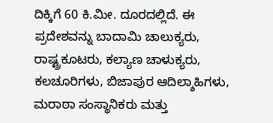ದಿಕ್ಕಿಗೆ 60 ಕಿ.ಮೀ. ದೂರದಲ್ಲಿದೆ. ಈ ಪ್ರದೇಶವನ್ನು ಬಾದಾಮಿ ಚಾಲುಕ್ಯರು, ರಾಷ್ಟ್ರಕೂಟರು, ಕಲ್ಯಾಣ ಚಾಳುಕ್ಯರು, ಕಲಚೂರಿಗಳು, ಬಿಜಾಪುರ ಆದಿಲ್ಶಾಹಿಗಳು, ಮರಾಠಾ ಸಂಸ್ಥಾನಿಕರು ಮತ್ತು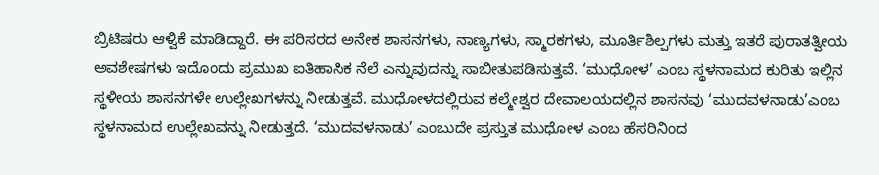ಬ್ರಿಟಿಷರು ಆಳ್ವಿಕೆ ಮಾಡಿದ್ದಾರೆ. ಈ ಪರಿಸರದ ಅನೇಕ ಶಾಸನಗಳು, ನಾಣ್ಯಗಳು, ಸ್ಮಾರಕಗಳು, ಮೂರ್ತಿಶಿಲ್ಪಗಳು ಮತ್ತು ಇತರೆ ಪುರಾತತ್ವೀಯ ಅವಶೇಷಗಳು ಇದೊಂದು ಪ್ರಮುಖ ಐತಿಹಾಸಿಕ ನೆಲೆ ಎನ್ನುವುದನ್ನು ಸಾಬೀತುಪಡಿಸುತ್ತವೆ. ‘ಮುಧೋಳ’ ಎಂಬ ಸ್ಥಳನಾಮದ ಕುರಿತು ಇಲ್ಲಿನ ಸ್ಥಳೀಯ ಶಾಸನಗಳೇ ಉಲ್ಲೇಖಗಳನ್ನು ನೀಡುತ್ತವೆ. ಮುಧೋಳದಲ್ಲಿರುವ ಕಲ್ಮೇಶ್ವರ ದೇವಾಲಯದಲ್ಲಿನ ಶಾಸನವು ‘ಮುದವಳನಾಡು’ಎಂಬ ಸ್ಥಳನಾಮದ ಉಲ್ಲೇಖವನ್ನು ನೀಡುತ್ತದೆ. ‘ಮುದವಳನಾಡು’ ಎಂಬುದೇ ಪ್ರಸ್ತುತ ಮುಧೋಳ ಎಂಬ ಹೆಸರಿನಿಂದ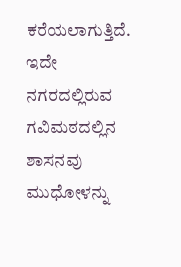ಕರೆಯಲಾಗುತ್ತಿದೆ. ಇದೇ ನಗರದಲ್ಲಿರುವ ಗವಿಮಠದಲ್ಲಿನ ಶಾಸನವು ಮುಧೋಳನ್ನು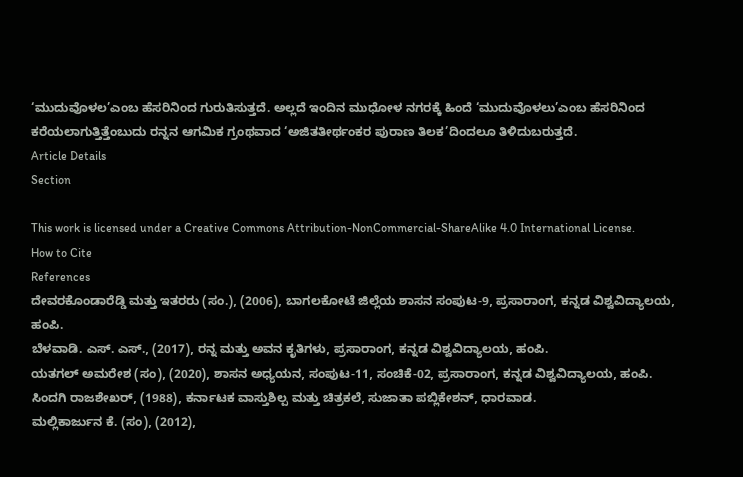‘ಮುದುವೊಳಲ’ಎಂಬ ಹೆಸರಿನಿಂದ ಗುರುತಿಸುತ್ತದೆ. ಅಲ್ಲದೆ ಇಂದಿನ ಮುಧೋಳ ನಗರಕ್ಕೆ ಹಿಂದೆ ‘ಮುದುವೊಳಲು’ಎಂಬ ಹೆಸರಿನಿಂದ ಕರೆಯಲಾಗುತ್ತಿತ್ತೆಂಬುದು ರನ್ನನ ಆಗಮಿಕ ಗ್ರಂಥವಾದ ‘ಅಜಿತತೀರ್ಥಂಕರ ಪುರಾಣ ತಿಲಕ’ದಿಂದಲೂ ತಿಳಿದುಬರುತ್ತದೆ.
Article Details
Section

This work is licensed under a Creative Commons Attribution-NonCommercial-ShareAlike 4.0 International License.
How to Cite
References
ದೇವರಕೊಂಡಾರೆಡ್ಡಿ ಮತ್ತು ಇತರರು (ಸಂ.), (2006), ಬಾಗಲಕೋಟೆ ಜಿಲ್ಲೆಯ ಶಾಸನ ಸಂಪುಟ-9, ಪ್ರಸಾರಾಂಗ, ಕನ್ನಡ ವಿಶ್ವವಿದ್ಯಾಲಯ, ಹಂಪಿ.
ಬೆಳವಾಡಿ. ಎಸ್. ಎಸ್., (2017), ರನ್ನ ಮತ್ತು ಅವನ ಕೃತಿಗಳು, ಪ್ರಸಾರಾಂಗ, ಕನ್ನಡ ವಿಶ್ವವಿದ್ಯಾಲಯ, ಹಂಪಿ.
ಯತಗಲ್ ಅಮರೇಶ (ಸಂ), (2020), ಶಾಸನ ಅಧ್ಯಯನ, ಸಂಪುಟ-11, ಸಂಚಿಕೆ-02, ಪ್ರಸಾರಾಂಗ, ಕನ್ನಡ ವಿಶ್ವವಿದ್ಯಾಲಯ, ಹಂಪಿ.
ಸಿಂದಗಿ ರಾಜಶೇಖರ್, (1988), ಕರ್ನಾಟಕ ವಾಸ್ತುಶಿಲ್ಪ ಮತ್ತು ಚಿತ್ರಕಲೆ, ಸುಜಾತಾ ಪಬ್ಲಿಕೇಶನ್, ಧಾರವಾಡ.
ಮಲ್ಲಿಕಾರ್ಜುನ ಕೆ. (ಸಂ), (2012),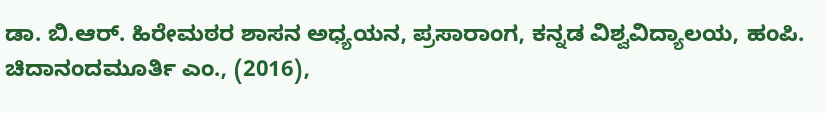ಡಾ. ಬಿ.ಆರ್. ಹಿರೇಮಠರ ಶಾಸನ ಅಧ್ಯಯನ, ಪ್ರಸಾರಾಂಗ, ಕನ್ನಡ ವಿಶ್ವವಿದ್ಯಾಲಯ, ಹಂಪಿ.
ಚಿದಾನಂದಮೂರ್ತಿ ಎಂ., (2016),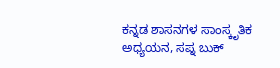ಕನ್ನಡ ಶಾಸನಗಳ ಸಾಂಸ್ಕೃತಿಕ ಅಧ್ಯಯನ, ಸಪ್ನ ಬುಕ್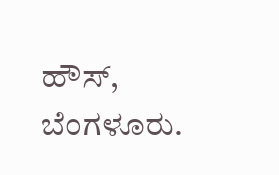ಹೌಸ್, ಬೆಂಗಳೂರು.